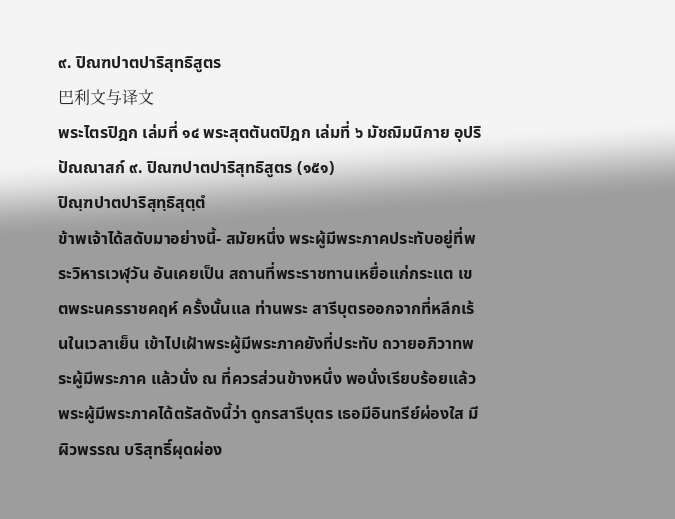๙. ปิณฑปาตปาริสุทธิสูตร
巴利文与译文
พระไตรปิฎก เล่มที่ ๑๔ พระสุตตันตปิฎก เล่มที่ ๖ มัชฌิมนิกาย อุปริปัณณาสก์ ๙. ปิณฑปาตปาริสุทธิสูตร (๑๕๑)
ปิณฺฑปาตปาริสุทฺธิสุตฺตํ
ข้าพเจ้าได้สดับมาอย่างนี้- สมัยหนึ่ง พระผู้มีพระภาคประทับอยู่ที่พระวิหารเวฬุวัน อันเคยเป็น สถานที่พระราชทานเหยื่อแก่กระแต เขตพระนครราชคฤห์ ครั้งนั้นแล ท่านพระ สารีบุตรออกจากที่หลีกเร้นในเวลาเย็น เข้าไปเฝ้าพระผู้มีพระภาคยังที่ประทับ ถวายอภิวาทพระผู้มีพระภาค แล้วนั่ง ณ ที่ควรส่วนข้างหนึ่ง พอนั่งเรียบร้อยแล้ว พระผู้มีพระภาคได้ตรัสดังนี้ว่า ดูกรสารีบุตร เธอมีอินทรีย์ผ่องใส มีผิวพรรณ บริสุทธิ์ผุดผ่อง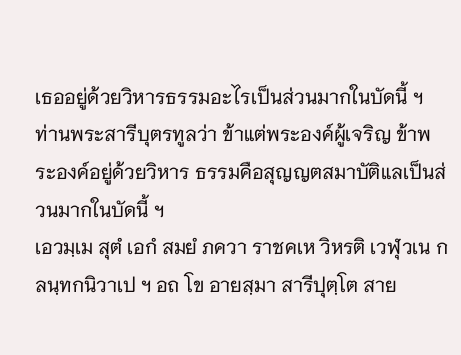เธออยู่ด้วยวิหารธรรมอะไรเป็นส่วนมากในบัดนี้ ฯ ท่านพระสารีบุตรทูลว่า ข้าแต่พระองค์ผู้เจริญ ข้าพระองค์อยู่ด้วยวิหาร ธรรมคือสุญญตสมาบัติแลเป็นส่วนมากในบัดนี้ ฯ
เอวมฺเม สุตํ เอกํ สมยํ ภควา ราชคเห วิหรติ เวฬุวเน กลนฺทกนิวาเป ฯ อถ โข อายสฺมา สารีปุตฺโต สาย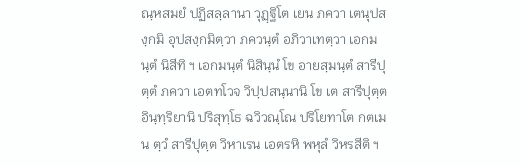ณฺหสมยํ ปฏิสลฺลานา วุฏฺฐิโต เยน ภควา เตนุปสงฺกมิ อุปสงฺกมิตฺวา ภควนฺตํ อภิวาเทตฺวา เอกมนฺตํ นิสีทิ ฯ เอกมนฺตํ นิสินฺนํ โข อายสฺมนฺตํ สารีปุตฺตํ ภควา เอตทโวจ วิปฺปสนฺนานิ โข เต สารีปุตฺต อินฺทฺริยานิ ปริสุทฺโธ ฉวิวณฺโณ ปริโยทาโต กตเมน ตฺวํ สารีปุตฺต วิหาเรน เอตรหิ พหุลํ วิหรสีติ ฯ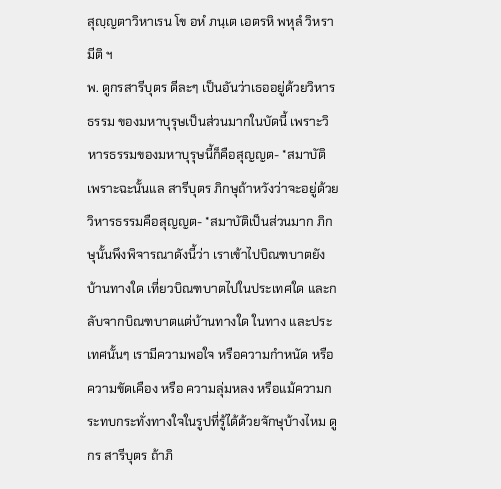สุญฺญตาวิหาเรน โข อหํ ภนฺเต เอตรหิ พหุลํ วิหรามีติ ฯ
พ. ดูกรสารีบุตร ดีละๆ เป็นอันว่าเธออยู่ด้วยวิหารธรรม ของมหาบุรุษเป็นส่วนมากในบัดนี้ เพราะวิหารธรรมของมหาบุรุษนี้ก็คือสุญญต- *สมาบัติ เพราะฉะนั้นแล สารีบุตร ภิกษุถ้าหวังว่าจะอยู่ด้วยวิหารธรรมคือสุญญต- *สมาบัติเป็นส่วนมาก ภิกษุนั้นพึงพิจารณาดังนี้ว่า เราเข้าไปบิณฑบาตยังบ้านทางใด เที่ยวบิณฑบาตไปในประเทศใด และกลับจากบิณฑบาตแต่บ้านทางใด ในทาง และประเทศนั้นๆ เรามีความพอใจ หรือความกำหนัด หรือความขัดเคือง หรือ ความลุ่มหลง หรือแม้ความกระทบกระทั่งทางใจในรูปที่รู้ได้ด้วยจักษุบ้างไหม ดูกร สารีบุตร ถ้าภิ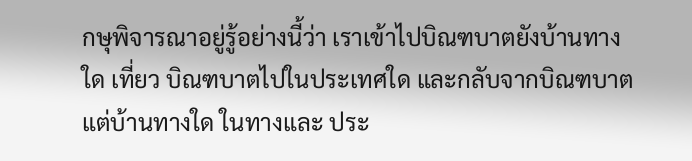กษุพิจารณาอยู่รู้อย่างนี้ว่า เราเข้าไปบิณฑบาตยังบ้านทางใด เที่ยว บิณฑบาตไปในประเทศใด และกลับจากบิณฑบาตแต่บ้านทางใด ในทางและ ประ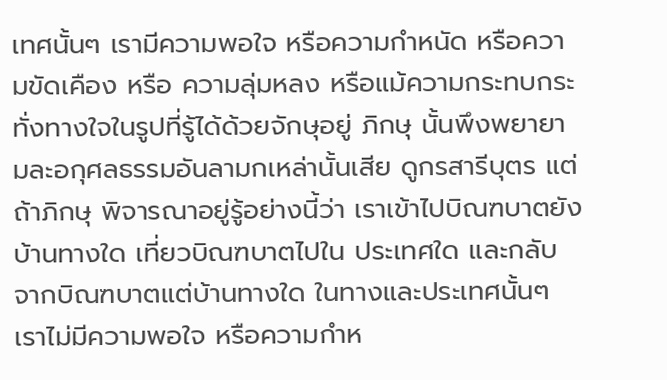เทศนั้นๆ เรามีความพอใจ หรือความกำหนัด หรือความขัดเคือง หรือ ความลุ่มหลง หรือแม้ความกระทบกระทั่งทางใจในรูปที่รู้ได้ด้วยจักษุอยู่ ภิกษุ นั้นพึงพยายามละอกุศลธรรมอันลามกเหล่านั้นเสีย ดูกรสารีบุตร แต่ถ้าภิกษุ พิจารณาอยู่รู้อย่างนี้ว่า เราเข้าไปบิณฑบาตยังบ้านทางใด เที่ยวบิณฑบาตไปใน ประเทศใด และกลับจากบิณฑบาตแต่บ้านทางใด ในทางและประเทศนั้นๆ เราไม่มีความพอใจ หรือความกำห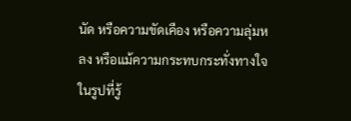นัด หรือความขัดเคือง หรือความลุ่มหลง หรือแม้ความกระทบกระทั่งทางใจในรูปที่รู้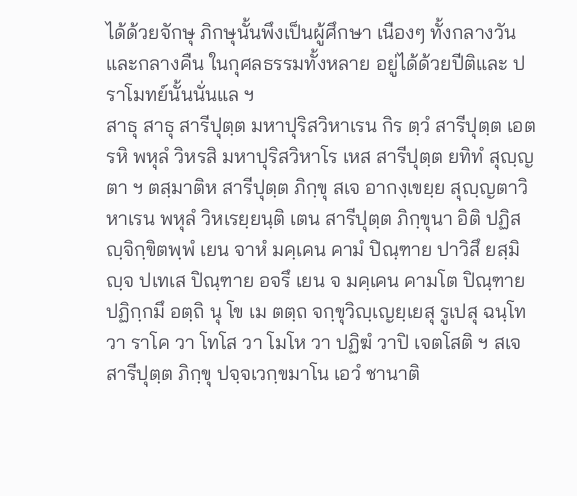ได้ด้วยจักษุ ภิกษุนั้นพึงเป็นผู้ศึกษา เนืองๆ ทั้งกลางวันและกลางคืน ในกุศลธรรมทั้งหลาย อยู่ได้ด้วยปีติและ ปราโมทย์นั้นนั่นแล ฯ
สาธุ สาธุ สารีปุตฺต มหาปุริสวิหาเรน กิร ตฺวํ สารีปุตฺต เอตรหิ พหุลํ วิหรสิ มหาปุริสวิหาโร เหส สารีปุตฺต ยทิทํ สุญฺญตา ฯ ตสฺมาติห สารีปุตฺต ภิกฺขุ สเจ อากงฺเขยฺย สุญฺญตาวิหาเรน พหุลํ วิหเรยฺยนฺติ เตน สารีปุตฺต ภิกฺขุนา อิติ ปฏิสญฺจิกฺขิตพฺพํ เยน จาหํ มคฺเคน คามํ ปิณฺฑาย ปาวิสึ ยสฺมิญฺจ ปเทเส ปิณฺฑาย อจรึ เยน จ มคฺเคน คามโต ปิณฺฑาย ปฏิกฺกมึ อตฺถิ นุ โข เม ตตฺถ จกฺขุวิญฺเญยฺเยสุ รูเปสุ ฉนฺโท วา ราโค วา โทโส วา โมโห วา ปฏิฆํ วาปิ เจตโสติ ฯ สเจ สารีปุตฺต ภิกฺขุ ปจฺจเวกฺขมาโน เอวํ ชานาติ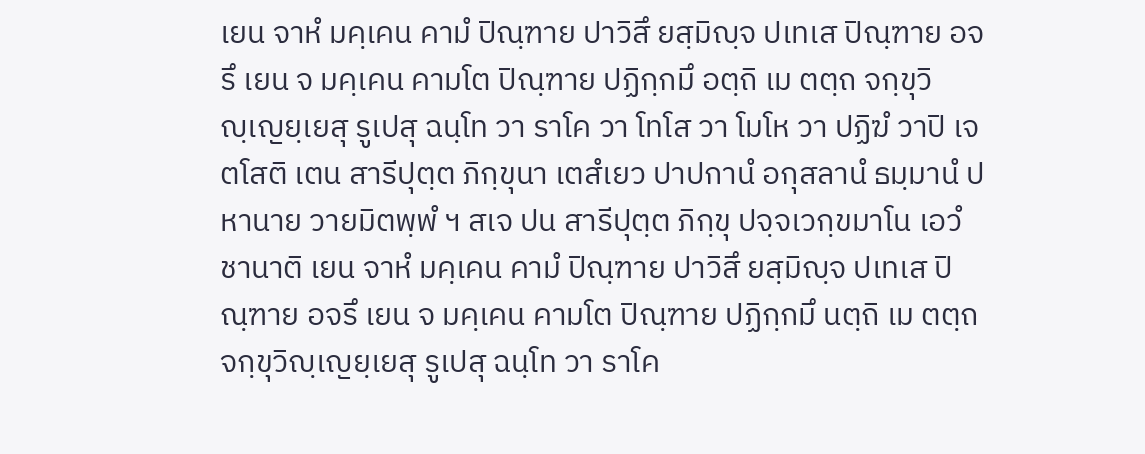เยน จาหํ มคฺเคน คามํ ปิณฺฑาย ปาวิสึ ยสฺมิญฺจ ปเทเส ปิณฺฑาย อจรึ เยน จ มคฺเคน คามโต ปิณฺฑาย ปฏิกฺกมึ อตฺถิ เม ตตฺถ จกฺขุวิญฺเญยฺเยสุ รูเปสุ ฉนฺโท วา ราโค วา โทโส วา โมโห วา ปฏิฆํ วาปิ เจตโสติ เตน สารีปุตฺต ภิกฺขุนา เตสํเยว ปาปกานํ อกุสลานํ ธมฺมานํ ปหานาย วายมิตพฺพํ ฯ สเจ ปน สารีปุตฺต ภิกฺขุ ปจฺจเวกฺขมาโน เอวํ ชานาติ เยน จาหํ มคฺเคน คามํ ปิณฺฑาย ปาวิสึ ยสฺมิญฺจ ปเทเส ปิณฺฑาย อจรึ เยน จ มคฺเคน คามโต ปิณฺฑาย ปฏิกฺกมึ นตฺถิ เม ตตฺถ จกฺขุวิญฺเญยฺเยสุ รูเปสุ ฉนฺโท วา ราโค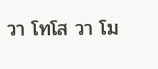วา โทโส วา โม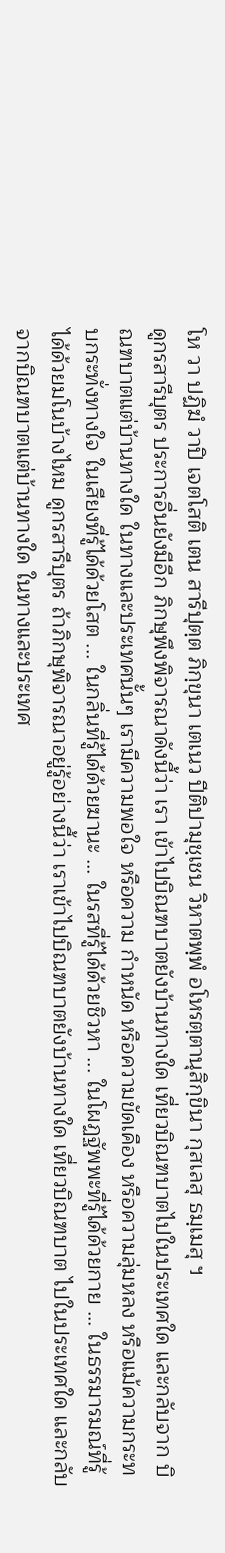โห วา ปฏิฆํ วาปิ เจตโสติ เตน สารีปุตฺต ภิกฺขุนา เตเนว ปีติปามุชฺเชน วิหาตพฺพํ อโหรตฺตานุสิกฺขินา กุสเลสุ ธมฺเมสุ ฯ
ดูกรสารีบุตร ประการอื่นยังมีอีก ภิกษุพึงพิจารณาดังนี้ว่า เรา เข้าไปบิณฑบาตยังบ้านทางใด เที่ยวบิณฑบาตไปในประเทศใด และกลับจาก บิณฑบาตแต่บ้านทางใด ในทางและประเทศนั้นๆ เรามีความพอใจ หรือความ กำหนัด หรือความขัดเคือง หรือความลุ่มหลง หรือแม้ความกระทบกระทั่งทางใจ ในเสียงที่รู้ได้ด้วยโสต ... ในกลิ่นที่รู้ได้ด้วยฆานะ ... ในรสที่รู้ได้ด้วยชิวหา ... ในโผฏฐัพพะที่รู้ได้ด้วยกาย ... ในธรรมารมณ์ที่รู้ได้ด้วยมโนบ้างไหม ดูกรสารีบุตร ถ้าภิกษุพิจารณาอยู่รู้อย่างนี้ว่า เราเข้าไปบิณฑบาตยังบ้านทางใด เที่ยวบิณฑบาต ไปในประเทศใด และกลับจากบิณฑบาตแต่บ้านทางใด ในทางและประเทศ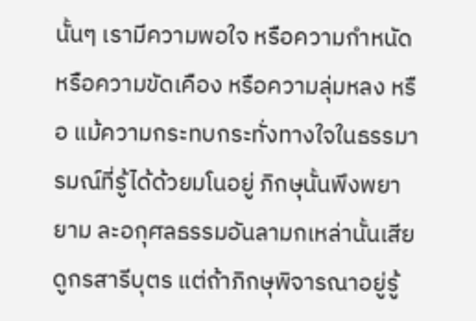นั้นๆ เรามีความพอใจ หรือความกำหนัด หรือความขัดเคือง หรือความลุ่มหลง หรือ แม้ความกระทบกระทั่งทางใจในธรรมารมณ์ที่รู้ได้ด้วยมโนอยู่ ภิกษุนั้นพึงพยายาม ละอกุศลธรรมอันลามกเหล่านั้นเสีย ดูกรสารีบุตร แต่ถ้าภิกษุพิจารณาอยู่รู้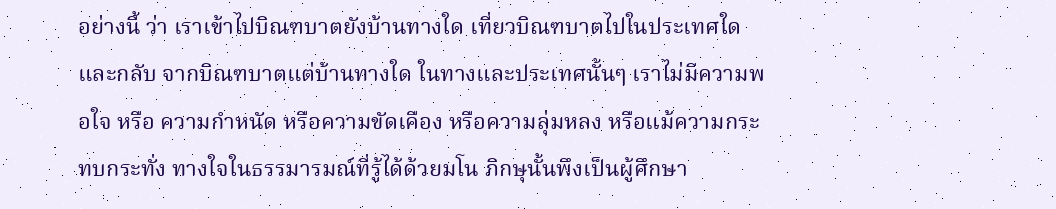อย่างนี้ ว่า เราเข้าไปบิณฑบาตยังบ้านทางใด เที่ยวบิณฑบาตไปในประเทศใด และกลับ จากบิณฑบาตแต่บ้านทางใด ในทางและประเทศนั้นๆ เราไม่มีความพอใจ หรือ ความกำหนัด หรือความขัดเคือง หรือความลุ่มหลง หรือแม้ความกระทบกระทั่ง ทางใจในธรรมารมณ์ที่รู้ได้ด้วยมโน ภิกษุนั้นพึงเป็นผู้ศึกษา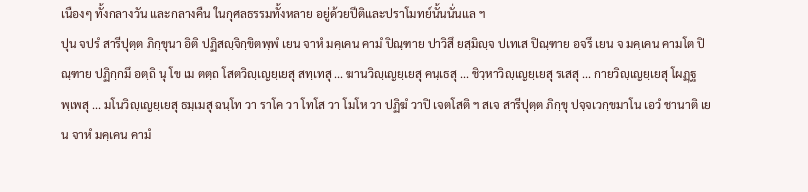เนืองๆ ทั้งกลางวัน และกลางคืน ในกุศลธรรมทั้งหลาย อยู่ด้วยปีติและปราโมทย์นั้นนั่นแล ฯ
ปุน จปรํ สารีปุตฺต ภิกฺขุนา อิติ ปฏิสญฺจิกฺขิตพฺพํ เยน จาหํ มคฺเคน คามํ ปิณฺฑาย ปาวิสึ ยสฺมิญฺจ ปเทเส ปิณฺฑาย อจรึ เยน จ มคฺเคน คามโต ปิณฺฑาย ปฏิกฺกมึ อตฺถิ นุ โข เม ตตฺถ โสตวิญฺเญยฺเยสุ สทฺเทสุ ... ฆานวิญฺเญยฺเยสุ คนฺเธสุ ... ชิวฺหาวิญฺเญยฺเยสุ รเสสุ ... กายวิญฺเญยฺเยสุ โผฏฺฐพฺเพสุ ... มโนวิญฺเญยฺเยสุ ธมฺเมสุ ฉนฺโท วา ราโค วา โทโส วา โมโห วา ปฏิฆํ วาปิ เจตโสติ ฯ สเจ สารีปุตฺต ภิกฺขุ ปจฺจเวกฺขมาโน เอวํ ชานาติ เยน จาหํ มคฺเคน คามํ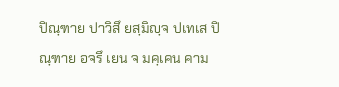ปิณฺฑาย ปาวิสึ ยสฺมิญฺจ ปเทเส ปิณฺฑาย อจรึ เยน จ มคฺเคน คาม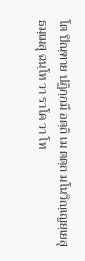โต ปิณฺฑาย ปฏิกฺกมึ อตฺถิ เม ตตฺถ มโนวิญฺเญยฺเยสุ ธมฺเมสุ ฉนฺโท วา ราโค วา โท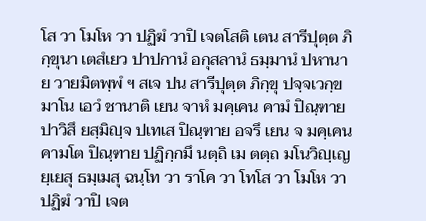โส วา โมโห วา ปฏิฆํ วาปิ เจตโสติ เตน สารีปุตฺต ภิกฺขุนา เตสํเยว ปาปกานํ อกุสลานํ ธมฺมานํ ปหานาย วายมิตพฺพํ ฯ สเจ ปน สารีปุตฺต ภิกฺขุ ปจฺจเวกฺขมาโน เอวํ ชานาติ เยน จาหํ มคฺเคน คามํ ปิณฺฑาย ปาวิสึ ยสฺมิญฺจ ปเทเส ปิณฺฑาย อจรึ เยน จ มคฺเคน คามโต ปิณฺฑาย ปฏิกฺกมึ นตฺถิ เม ตตฺถ มโนวิญฺเญยฺเยสุ ธมฺเมสุ ฉนฺโท วา ราโค วา โทโส วา โมโห วา ปฏิฆํ วาปิ เจต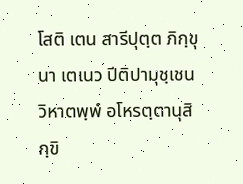โสติ เตน สารีปุตฺต ภิกฺขุนา เตเนว ปีติปามุชฺเชน วิหาตพฺพํ อโหรตฺตานุสิกฺขิ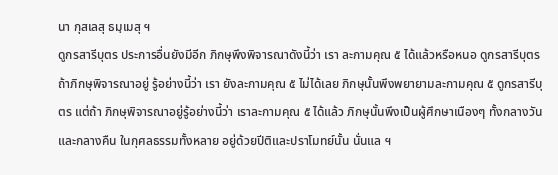นา กุสเลสุ ธมฺเมสุ ฯ
ดูกรสารีบุตร ประการอื่นยังมีอีก ภิกษุพึงพิจารณาดังนี้ว่า เรา ละกามคุณ ๕ ได้แล้วหรือหนอ ดูกรสารีบุตร ถ้าภิกษุพิจารณาอยู่ รู้อย่างนี้ว่า เรา ยังละกามคุณ ๕ ไม่ได้เลย ภิกษุนั้นพึงพยายามละกามคุณ ๕ ดูกรสารีบุตร แต่ถ้า ภิกษุพิจารณาอยู่รู้อย่างนี้ว่า เราละกามคุณ ๕ ได้แล้ว ภิกษุนั้นพึงเป็นผู้ศึกษาเนืองๆ ทั้งกลางวันและกลางคืน ในกุศลธรรมทั้งหลาย อยู่ด้วยปีติและปราโมทย์นั้น นั่นแล ฯ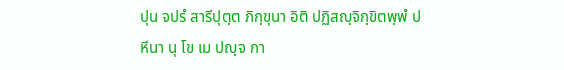ปุน จปรํ สารีปุตฺต ภิกฺขุนา อิติ ปฏิสญฺจิกฺขิตพฺพํ ปหีนา นุ โข เม ปญฺจ กา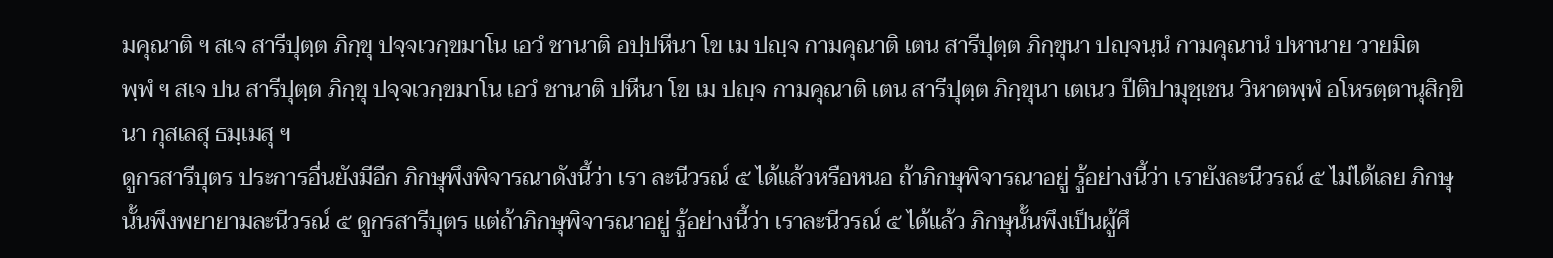มคุณาติ ฯ สเจ สารีปุตฺต ภิกฺขุ ปจฺจเวกฺขมาโน เอวํ ชานาติ อปฺปหีนา โข เม ปญฺจ กามคุณาติ เตน สารีปุตฺต ภิกฺขุนา ปญฺจนฺนํ กามคุณานํ ปหานาย วายมิตพฺพํ ฯ สเจ ปน สารีปุตฺต ภิกฺขุ ปจฺจเวกฺขมาโน เอวํ ชานาติ ปหีนา โข เม ปญฺจ กามคุณาติ เตน สารีปุตฺต ภิกฺขุนา เตเนว ปีติปามุชฺเชน วิหาตพฺพํ อโหรตฺตานุสิกฺขินา กุสเลสุ ธมฺเมสุ ฯ
ดูกรสารีบุตร ประการอื่นยังมีอีก ภิกษุพึงพิจารณาดังนี้ว่า เรา ละนีวรณ์ ๕ ได้แล้วหรือหนอ ถ้าภิกษุพิจารณาอยู่ รู้อย่างนี้ว่า เรายังละนีวรณ์ ๕ ไม่ได้เลย ภิกษุนั้นพึงพยายามละนีวรณ์ ๕ ดูกรสารีบุตร แต่ถ้าภิกษุพิจารณาอยู่ รู้อย่างนี้ว่า เราละนีวรณ์ ๕ ได้แล้ว ภิกษุนั้นพึงเป็นผู้ศึ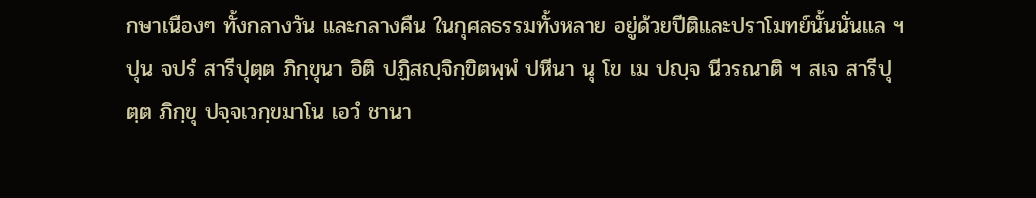กษาเนืองๆ ทั้งกลางวัน และกลางคืน ในกุศลธรรมทั้งหลาย อยู่ด้วยปีติและปราโมทย์นั้นนั่นแล ฯ
ปุน จปรํ สารีปุตฺต ภิกฺขุนา อิติ ปฏิสญฺจิกฺขิตพฺพํ ปหีนา นุ โข เม ปญฺจ นีวรณาติ ฯ สเจ สารีปุตฺต ภิกฺขุ ปจฺจเวกฺขมาโน เอวํ ชานา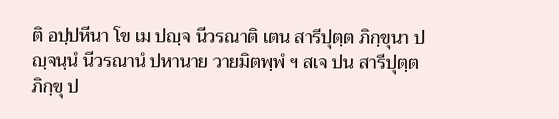ติ อปฺปหีนา โข เม ปญฺจ นีวรณาติ เตน สารีปุตฺต ภิกฺขุนา ปญฺจนฺนํ นีวรณานํ ปหานาย วายมิตพฺพํ ฯ สเจ ปน สารีปุตฺต ภิกฺขุ ป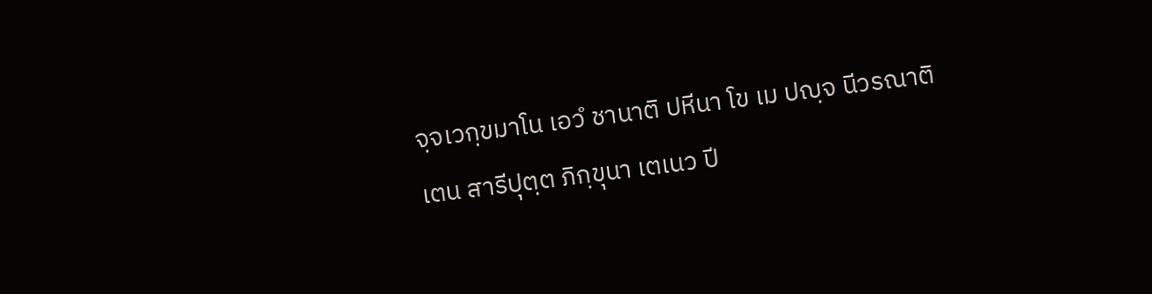จฺจเวกฺขมาโน เอวํ ชานาติ ปหีนา โข เม ปญฺจ นีวรณาติ เตน สารีปุตฺต ภิกฺขุนา เตเนว ปี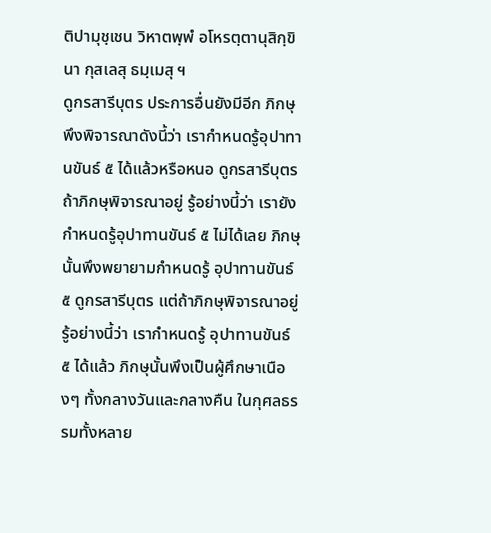ติปามุชฺเชน วิหาตพฺพํ อโหรตฺตานุสิกฺขินา กุสเลสุ ธมฺเมสุ ฯ
ดูกรสารีบุตร ประการอื่นยังมีอีก ภิกษุพึงพิจารณาดังนี้ว่า เรากำหนดรู้อุปาทานขันธ์ ๕ ได้แล้วหรือหนอ ดูกรสารีบุตร ถ้าภิกษุพิจารณาอยู่ รู้อย่างนี้ว่า เรายังกำหนดรู้อุปาทานขันธ์ ๕ ไม่ได้เลย ภิกษุนั้นพึงพยายามกำหนดรู้ อุปาทานขันธ์ ๕ ดูกรสารีบุตร แต่ถ้าภิกษุพิจารณาอยู่ รู้อย่างนี้ว่า เรากำหนดรู้ อุปาทานขันธ์ ๕ ได้แล้ว ภิกษุนั้นพึงเป็นผู้ศึกษาเนืองๆ ทั้งกลางวันและกลางคืน ในกุศลธรรมทั้งหลาย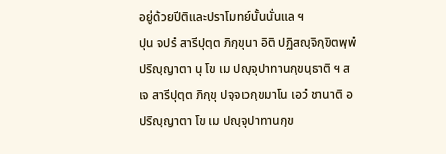อยู่ด้วยปีติและปราโมทย์นั้นนั่นแล ฯ
ปุน จปรํ สารีปุตฺต ภิกฺขุนา อิติ ปฏิสญฺจิกฺขิตพฺพํ ปริญฺญาตา นุ โข เม ปญฺจุปาทานกฺขนฺธาติ ฯ สเจ สารีปุตฺต ภิกฺขุ ปจฺจเวกฺขมาโน เอวํ ชานาติ อปริญฺญาตา โข เม ปญฺจุปาทานกฺข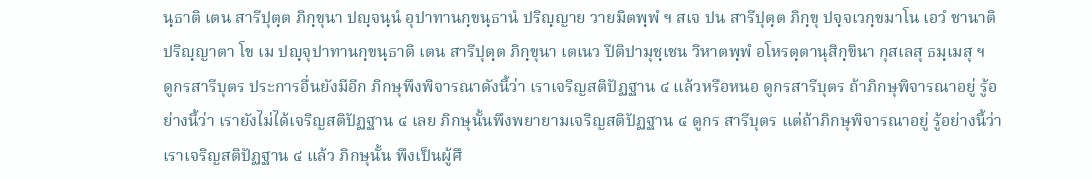นฺธาติ เตน สารีปุตฺต ภิกฺขุนา ปญฺจนฺนํ อุปาทานกฺขนฺธานํ ปริญฺญาย วายมิตพฺพํ ฯ สเจ ปน สารีปุตฺต ภิกฺขุ ปจฺจเวกฺขมาโน เอวํ ชานาติ ปริญฺญาตา โข เม ปญฺจุปาทานกฺขนฺธาติ เตน สารีปุตฺต ภิกฺขุนา เตเนว ปีติปามุชฺเชน วิหาตพฺพํ อโหรตฺตานุสิกฺขินา กุสเลสุ ธมฺเมสุ ฯ
ดูกรสารีบุตร ประการอื่นยังมีอีก ภิกษุพึงพิจารณาดังนี้ว่า เราเจริญสติปัฏฐาน ๔ แล้วหรือหนอ ดูกรสารีบุตร ถ้าภิกษุพิจารณาอยู่ รู้อย่างนี้ว่า เรายังไม่ได้เจริญสติปัฏฐาน ๔ เลย ภิกษุนั้นพึงพยายามเจริญสติปัฏฐาน ๔ ดูกร สารีบุตร แต่ถ้าภิกษุพิจารณาอยู่ รู้อย่างนี้ว่า เราเจริญสติปัฏฐาน ๔ แล้ว ภิกษุนั้น พึงเป็นผู้ศึ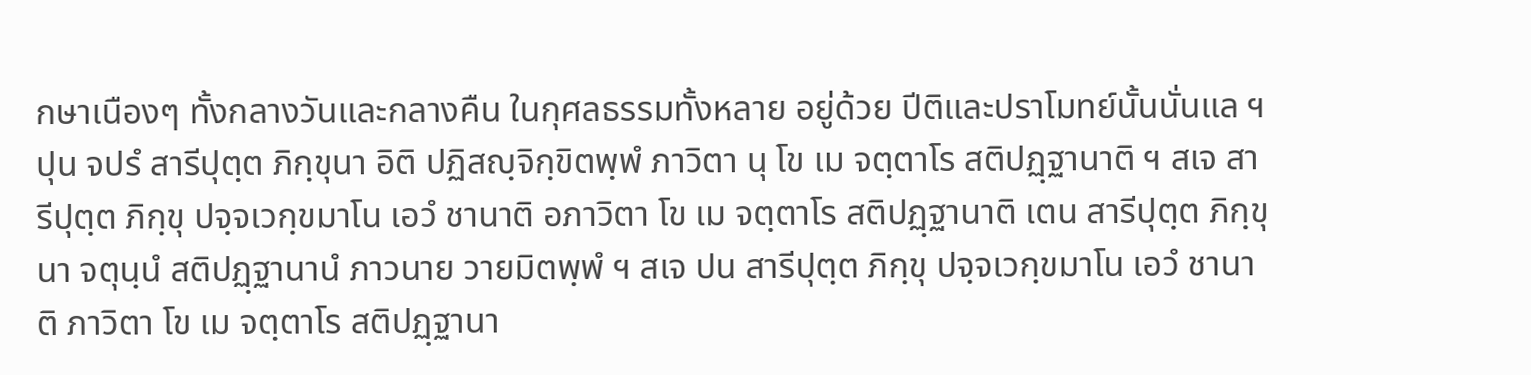กษาเนืองๆ ทั้งกลางวันและกลางคืน ในกุศลธรรมทั้งหลาย อยู่ด้วย ปีติและปราโมทย์นั้นนั่นแล ฯ
ปุน จปรํ สารีปุตฺต ภิกฺขุนา อิติ ปฏิสญฺจิกฺขิตพฺพํ ภาวิตา นุ โข เม จตฺตาโร สติปฏฺฐานาติ ฯ สเจ สารีปุตฺต ภิกฺขุ ปจฺจเวกฺขมาโน เอวํ ชานาติ อภาวิตา โข เม จตฺตาโร สติปฏฺฐานาติ เตน สารีปุตฺต ภิกฺขุนา จตุนฺนํ สติปฏฺฐานานํ ภาวนาย วายมิตพฺพํ ฯ สเจ ปน สารีปุตฺต ภิกฺขุ ปจฺจเวกฺขมาโน เอวํ ชานาติ ภาวิตา โข เม จตฺตาโร สติปฏฺฐานา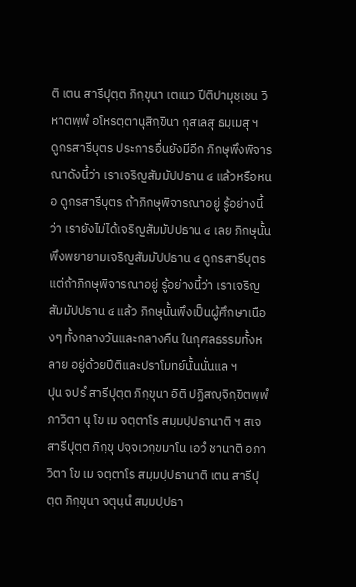ติ เตน สารีปุตฺต ภิกฺขุนา เตเนว ปีติปามุชฺเชน วิหาตพฺพํ อโหรตฺตานุสิกฺขินา กุสเลสุ ธมฺเมสุ ฯ
ดูกรสารีบุตร ประการอื่นยังมีอีก ภิกษุพึงพิจารณาดังนี้ว่า เราเจริญสัมมัปปธาน ๔ แล้วหรือหนอ ดูกรสารีบุตร ถ้าภิกษุพิจารณาอยู่ รู้อย่างนี้ ว่า เรายังไม่ได้เจริญสัมมัปปธาน ๔ เลย ภิกษุนั้นพึงพยายามเจริญสัมมัปปธาน ๔ ดูกรสารีบุตร แต่ถ้าภิกษุพิจารณาอยู่ รู้อย่างนี้ว่า เราเจริญสัมมัปปธาน ๔ แล้ว ภิกษุนั้นพึงเป็นผู้ศึกษาเนืองๆ ทั้งกลางวันและกลางคืน ในกุศลธรรมทั้งหลาย อยู่ด้วยปีติและปราโมทย์นั้นนั่นแล ฯ
ปุน จปรํ สารีปุตฺต ภิกฺขุนา อิติ ปฏิสญฺจิกฺขิตพฺพํ ภาวิตา นุ โข เม จตฺตาโร สมฺมปฺปธานาติ ฯ สเจ สารีปุตฺต ภิกฺขุ ปจฺจเวกฺขมาโน เอวํ ชานาติ อภาวิตา โข เม จตฺตาโร สมฺมปฺปธานาติ เตน สารีปุตฺต ภิกฺขุนา จตุนฺนํ สมฺมปฺปธา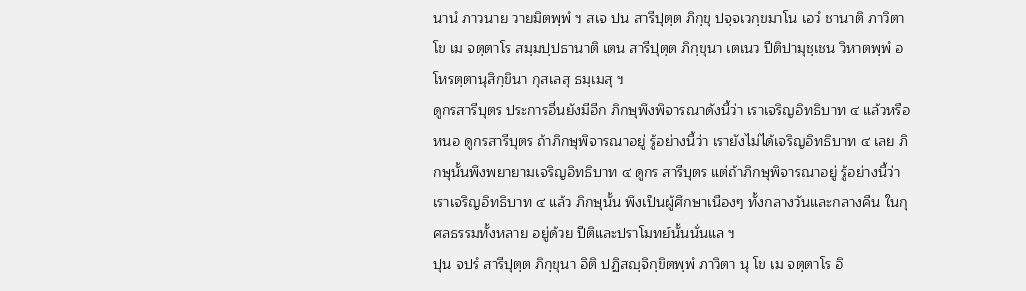นานํ ภาวนาย วายมิตพฺพํ ฯ สเจ ปน สารีปุตฺต ภิกฺขุ ปจฺจเวกฺขมาโน เอวํ ชานาติ ภาวิตา โข เม จตฺตาโร สมฺมปฺปธานาติ เตน สารีปุตฺต ภิกฺขุนา เตเนว ปีติปามุชฺเชน วิหาตพฺพํ อโหรตฺตานุสิกฺขินา กุสเลสุ ธมฺเมสุ ฯ
ดูกรสารีบุตร ประการอื่นยังมีอีก ภิกษุพึงพิจารณาดังนี้ว่า เราเจริญอิทธิบาท ๔ แล้วหรือหนอ ดูกรสารีบุตร ถ้าภิกษุพิจารณาอยู่ รู้อย่างนี้ว่า เรายังไม่ได้เจริญอิทธิบาท ๔ เลย ภิกษุนั้นพึงพยายามเจริญอิทธิบาท ๔ ดูกร สารีบุตร แต่ถ้าภิกษุพิจารณาอยู่ รู้อย่างนี้ว่า เราเจริญอิทธิบาท ๔ แล้ว ภิกษุนั้น พึงเป็นผู้ศึกษาเนืองๆ ทั้งกลางวันและกลางคืน ในกุศลธรรมทั้งหลาย อยู่ด้วย ปีติและปราโมทย์นั้นนั่นแล ฯ
ปุน จปรํ สารีปุตฺต ภิกฺขุนา อิติ ปฏิสญฺจิกฺขิตพฺพํ ภาวิตา นุ โข เม จตฺตาโร อิ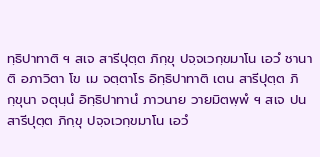ทฺธิปาทาติ ฯ สเจ สารีปุตฺต ภิกฺขุ ปจฺจเวกฺขมาโน เอวํ ชานาติ อภาวิตา โข เม จตฺตาโร อิทฺธิปาทาติ เตน สารีปุตฺต ภิกฺขุนา จตุนฺนํ อิทฺธิปาทานํ ภาวนาย วายมิตพฺพํ ฯ สเจ ปน สารีปุตฺต ภิกฺขุ ปจฺจเวกฺขมาโน เอวํ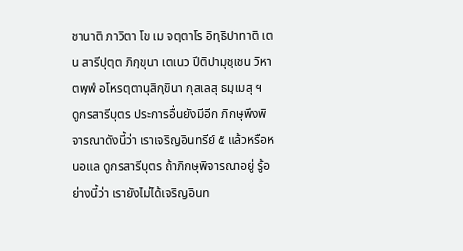ชานาติ ภาวิตา โข เม จตฺตาโร อิทฺธิปาทาติ เตน สารีปุตฺต ภิกฺขุนา เตเนว ปีติปามุชฺเชน วิหาตพฺพํ อโหรตฺตานุสิกฺขินา กุสเลสุ ธมฺเมสุ ฯ
ดูกรสารีบุตร ประการอื่นยังมีอีก ภิกษุพึงพิจารณาดังนี้ว่า เราเจริญอินทรีย์ ๕ แล้วหรือหนอแล ดูกรสารีบุตร ถ้าภิกษุพิจารณาอยู่ รู้อย่างนี้ว่า เรายังไม่ได้เจริญอินท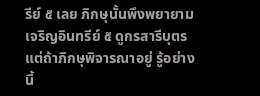รีย์ ๕ เลย ภิกษุนั้นพึงพยายามเจริญอินทรีย์ ๕ ดูกรสารีบุตร แต่ถ้าภิกษุพิจารณาอยู่ รู้อย่างนี้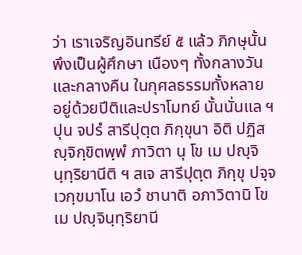ว่า เราเจริญอินทรีย์ ๕ แล้ว ภิกษุนั้นพึงเป็นผู้ศึกษา เนืองๆ ทั้งกลางวันและกลางคืน ในกุศลธรรมทั้งหลาย อยู่ด้วยปีติและปราโมทย์ นั้นนั่นแล ฯ
ปุน จปรํ สารีปุตฺต ภิกฺขุนา อิติ ปฏิสญฺจิกฺขิตพฺพํ ภาวิตา นุ โข เม ปญฺจินฺทฺริยานีติ ฯ สเจ สารีปุตฺต ภิกฺขุ ปจฺจเวกฺขมาโน เอวํ ชานาติ อภาวิตานิ โข เม ปญฺจินฺทฺริยานี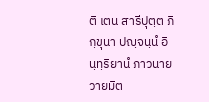ติ เตน สารีปุตฺต ภิกฺขุนา ปญฺจนฺนํ อินฺทฺริยานํ ภาวนาย วายมิต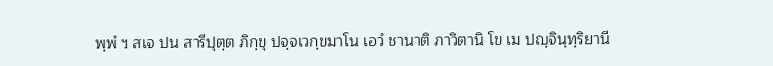พฺพํ ฯ สเจ ปน สารีปุตฺต ภิกฺขุ ปจฺจเวกฺขมาโน เอวํ ชานาติ ภาวิตานิ โข เม ปญฺจินฺทฺริยานี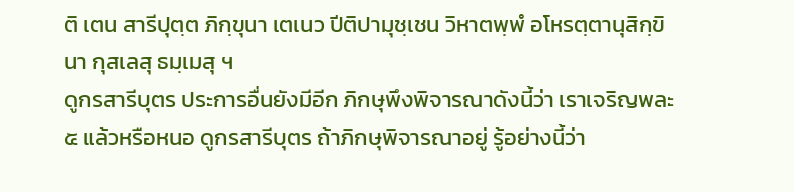ติ เตน สารีปุตฺต ภิกฺขุนา เตเนว ปีติปามุชฺเชน วิหาตพฺพํ อโหรตฺตานุสิกฺขินา กุสเลสุ ธมฺเมสุ ฯ
ดูกรสารีบุตร ประการอื่นยังมีอีก ภิกษุพึงพิจารณาดังนี้ว่า เราเจริญพละ ๕ แล้วหรือหนอ ดูกรสารีบุตร ถ้าภิกษุพิจารณาอยู่ รู้อย่างนี้ว่า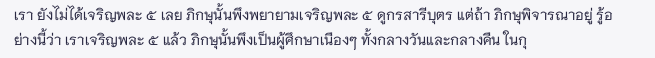เรา ยังไม่ได้เจริญพละ ๕ เลย ภิกษุนั้นพึงพยายามเจริญพละ ๕ ดูกรสารีบุตร แต่ถ้า ภิกษุพิจารณาอยู่ รู้อย่างนี้ว่า เราเจริญพละ ๕ แล้ว ภิกษุนั้นพึงเป็นผู้ศึกษาเนืองๆ ทั้งกลางวันและกลางคืน ในกุ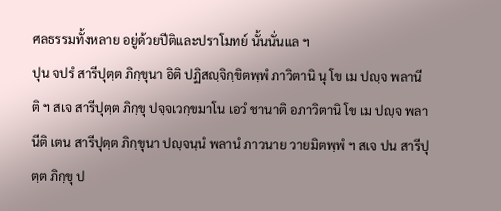ศลธรรมทั้งหลาย อยู่ด้วยปีติและปราโมทย์ นั้นนั่นแล ฯ
ปุน จปรํ สารีปุตฺต ภิกฺขุนา อิติ ปฏิสญฺจิกฺขิตพฺพํ ภาวิตานิ นุ โข เม ปญฺจ พลานีติ ฯ สเจ สารีปุตฺต ภิกฺขุ ปจฺจเวกฺขมาโน เอวํ ชานาติ อภาวิตานิ โข เม ปญฺจ พลานีติ เตน สารีปุตฺต ภิกฺขุนา ปญฺจนฺนํ พลานํ ภาวนาย วายมิตพฺพํ ฯ สเจ ปน สารีปุตฺต ภิกฺขุ ป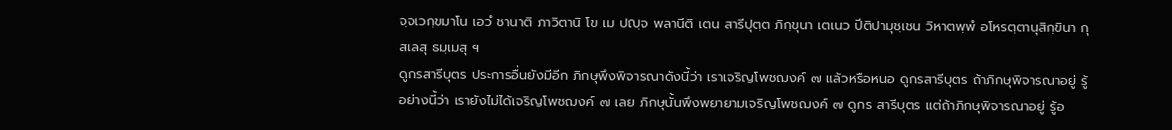จฺจเวกฺขมาโน เอวํ ชานาติ ภาวิตานิ โข เม ปญฺจ พลานีติ เตน สารีปุตฺต ภิกฺขุนา เตเนว ปีติปามุชฺเชน วิหาตพฺพํ อโหรตฺตานุสิกฺขินา กุสเลสุ ธมฺเมสุ ฯ
ดูกรสารีบุตร ประการอื่นยังมีอีก ภิกษุพึงพิจารณาดังนี้ว่า เราเจริญโพชฌงค์ ๗ แล้วหรือหนอ ดูกรสารีบุตร ถ้าภิกษุพิจารณาอยู่ รู้อย่างนี้ว่า เรายังไม่ได้เจริญโพชฌงค์ ๗ เลย ภิกษุนั้นพึงพยายามเจริญโพชฌงค์ ๗ ดูกร สารีบุตร แต่ถ้าภิกษุพิจารณาอยู่ รู้อ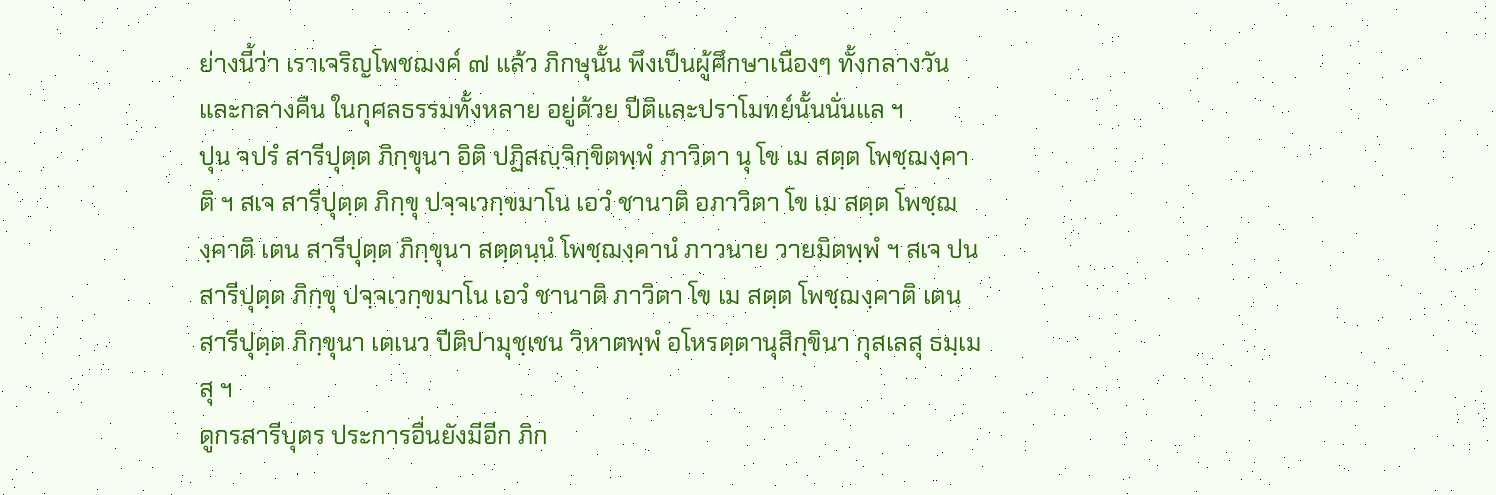ย่างนี้ว่า เราเจริญโพชฌงค์ ๗ แล้ว ภิกษุนั้น พึงเป็นผู้ศึกษาเนืองๆ ทั้งกลางวันและกลางคืน ในกุศลธรรมทั้งหลาย อยู่ด้วย ปีติและปราโมทย์นั้นนั่นแล ฯ
ปุน จปรํ สารีปุตฺต ภิกฺขุนา อิติ ปฏิสญฺจิกฺขิตพฺพํ ภาวิตา นุ โข เม สตฺต โพชฺฌงฺคาติ ฯ สเจ สารีปุตฺต ภิกฺขุ ปจฺจเวกฺขมาโน เอวํ ชานาติ อภาวิตา โข เม สตฺต โพชฺฌงฺคาติ เตน สารีปุตฺต ภิกฺขุนา สตฺตนฺนํ โพชฺฌงฺคานํ ภาวนาย วายมิตพฺพํ ฯ สเจ ปน สารีปุตฺต ภิกฺขุ ปจฺจเวกฺขมาโน เอวํ ชานาติ ภาวิตา โข เม สตฺต โพชฺฌงฺคาติ เตน สารีปุตฺต ภิกฺขุนา เตเนว ปีติปามุชฺเชน วิหาตพฺพํ อโหรตฺตานุสิกฺขินา กุสเลสุ ธมฺเมสุ ฯ
ดูกรสารีบุตร ประการอื่นยังมีอีก ภิก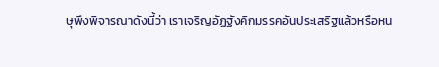ษุพึงพิจารณาดังนี้ว่า เราเจริญอัฏฐังคิกมรรคอันประเสริฐแล้วหรือหน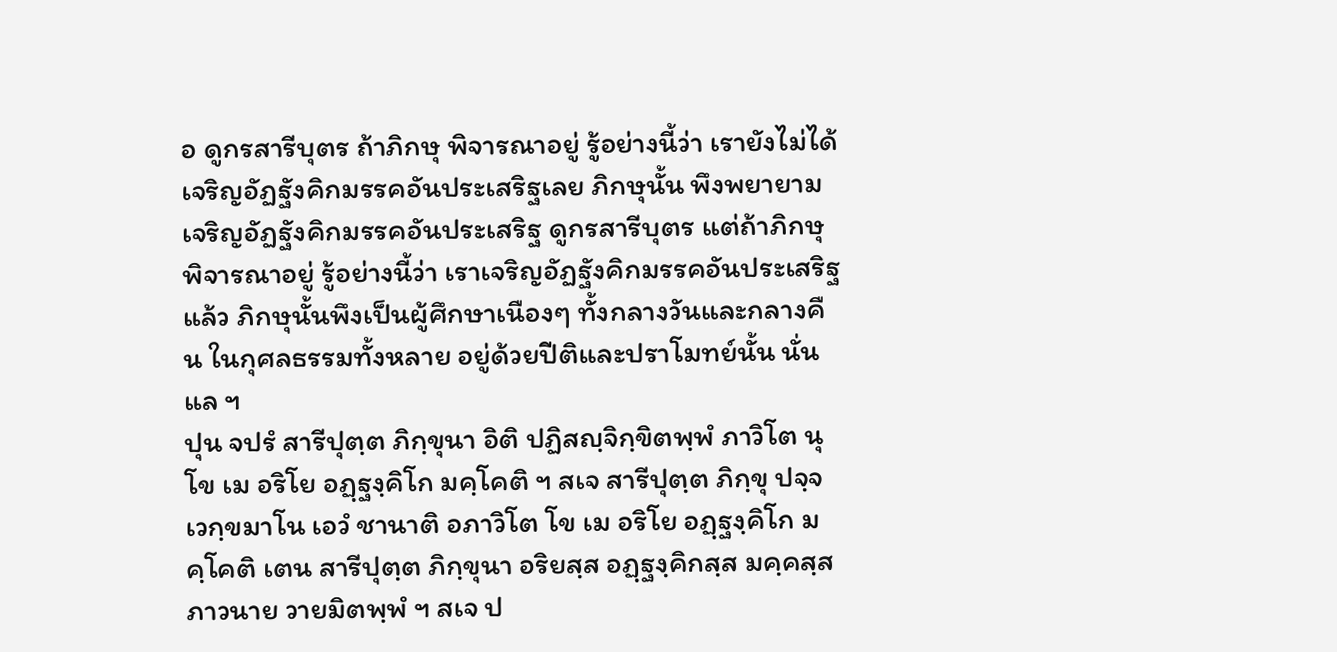อ ดูกรสารีบุตร ถ้าภิกษุ พิจารณาอยู่ รู้อย่างนี้ว่า เรายังไม่ได้เจริญอัฏฐังคิกมรรคอันประเสริฐเลย ภิกษุนั้น พึงพยายามเจริญอัฏฐังคิกมรรคอันประเสริฐ ดูกรสารีบุตร แต่ถ้าภิกษุพิจารณาอยู่ รู้อย่างนี้ว่า เราเจริญอัฏฐังคิกมรรคอันประเสริฐแล้ว ภิกษุนั้นพึงเป็นผู้ศึกษาเนืองๆ ทั้งกลางวันและกลางคืน ในกุศลธรรมทั้งหลาย อยู่ด้วยปีติและปราโมทย์นั้น นั่นแล ฯ
ปุน จปรํ สารีปุตฺต ภิกฺขุนา อิติ ปฏิสญฺจิกฺขิตพฺพํ ภาวิโต นุ โข เม อริโย อฏฺฐงฺคิโก มคฺโคติ ฯ สเจ สารีปุตฺต ภิกฺขุ ปจฺจเวกฺขมาโน เอวํ ชานาติ อภาวิโต โข เม อริโย อฏฺฐงฺคิโก มคฺโคติ เตน สารีปุตฺต ภิกฺขุนา อริยสฺส อฏฺฐงฺคิกสฺส มคฺคสฺส ภาวนาย วายมิตพฺพํ ฯ สเจ ป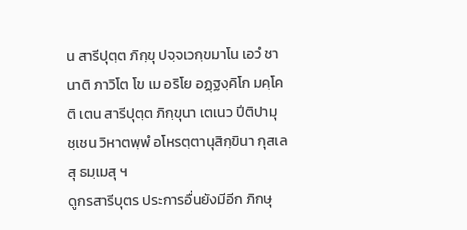น สารีปุตฺต ภิกฺขุ ปจฺจเวกฺขมาโน เอวํ ชานาติ ภาวิโต โข เม อริโย อฏฺฐงฺคิโก มคฺโคติ เตน สารีปุตฺต ภิกฺขุนา เตเนว ปีติปามุชฺเชน วิหาตพฺพํ อโหรตฺตานุสิกฺขินา กุสเลสุ ธมฺเมสุ ฯ
ดูกรสารีบุตร ประการอื่นยังมีอีก ภิกษุ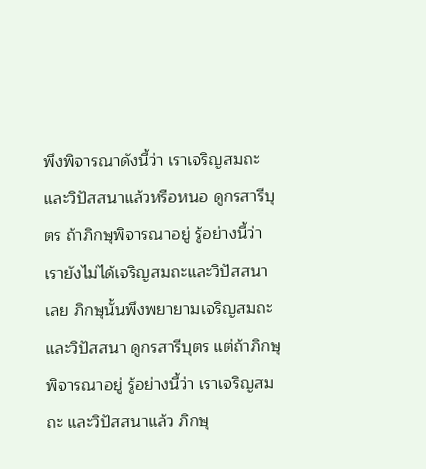พึงพิจารณาดังนี้ว่า เราเจริญสมถะและวิปัสสนาแล้วหรือหนอ ดูกรสารีบุตร ถ้าภิกษุพิจารณาอยู่ รู้อย่างนี้ว่า เรายังไม่ได้เจริญสมถะและวิปัสสนาเลย ภิกษุนั้นพึงพยายามเจริญสมถะ และวิปัสสนา ดูกรสารีบุตร แต่ถ้าภิกษุพิจารณาอยู่ รู้อย่างนี้ว่า เราเจริญสมถะ และวิปัสสนาแล้ว ภิกษุ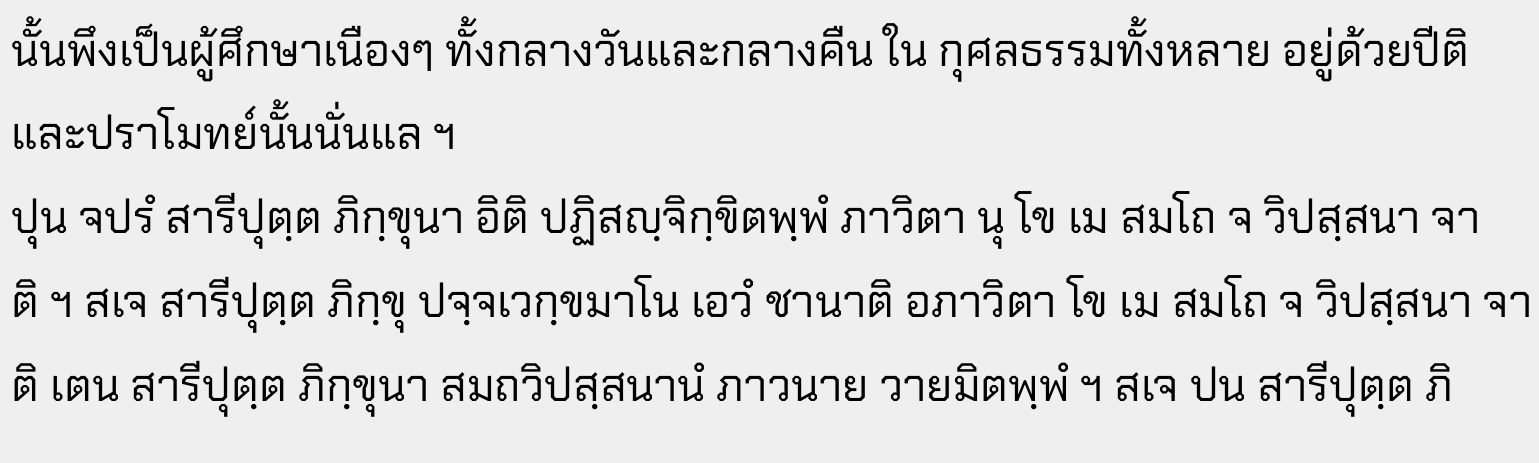นั้นพึงเป็นผู้ศึกษาเนืองๆ ทั้งกลางวันและกลางคืน ใน กุศลธรรมทั้งหลาย อยู่ด้วยปีติและปราโมทย์นั้นนั่นแล ฯ
ปุน จปรํ สารีปุตฺต ภิกฺขุนา อิติ ปฏิสญฺจิกฺขิตพฺพํ ภาวิตา นุ โข เม สมโถ จ วิปสฺสนา จาติ ฯ สเจ สารีปุตฺต ภิกฺขุ ปจฺจเวกฺขมาโน เอวํ ชานาติ อภาวิตา โข เม สมโถ จ วิปสฺสนา จาติ เตน สารีปุตฺต ภิกฺขุนา สมถวิปสฺสนานํ ภาวนาย วายมิตพฺพํ ฯ สเจ ปน สารีปุตฺต ภิ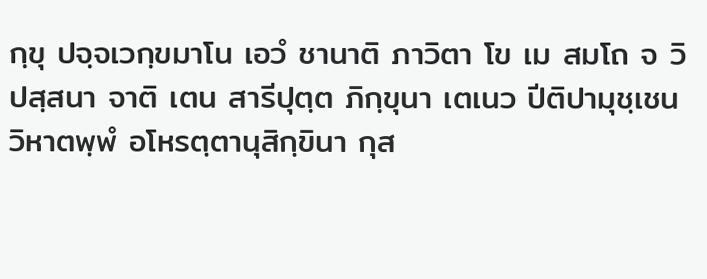กฺขุ ปจฺจเวกฺขมาโน เอวํ ชานาติ ภาวิตา โข เม สมโถ จ วิปสฺสนา จาติ เตน สารีปุตฺต ภิกฺขุนา เตเนว ปีติปามุชฺเชน วิหาตพฺพํ อโหรตฺตานุสิกฺขินา กุส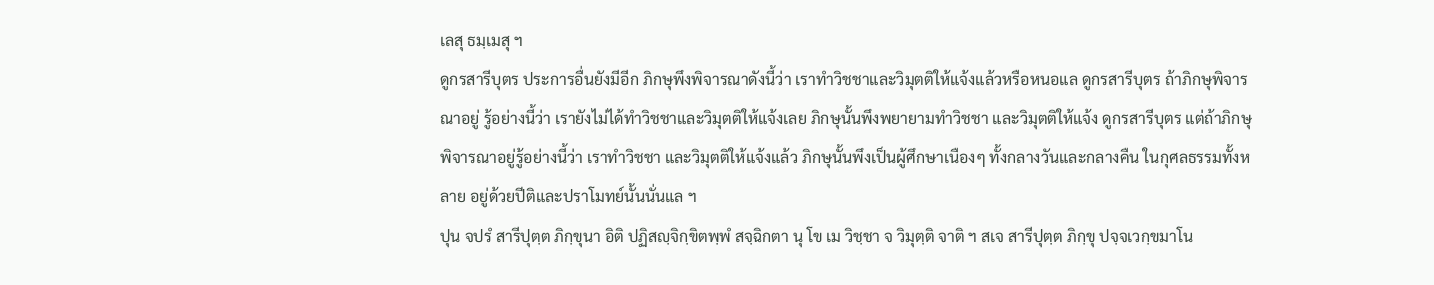เลสุ ธมฺเมสุ ฯ
ดูกรสารีบุตร ประการอื่นยังมีอีก ภิกษุพึงพิจารณาดังนี้ว่า เราทำวิชชาและวิมุตติให้แจ้งแล้วหรือหนอแล ดูกรสารีบุตร ถ้าภิกษุพิจารณาอยู่ รู้อย่างนี้ว่า เรายังไม่ได้ทำวิชชาและวิมุตติให้แจ้งเลย ภิกษุนั้นพึงพยายามทำวิชชา และวิมุตติให้แจ้ง ดูกรสารีบุตร แต่ถ้าภิกษุพิจารณาอยู่รู้อย่างนี้ว่า เราทำวิชชา และวิมุตติให้แจ้งแล้ว ภิกษุนั้นพึงเป็นผู้ศึกษาเนืองๆ ทั้งกลางวันและกลางคืน ในกุศลธรรมทั้งหลาย อยู่ด้วยปีติและปราโมทย์นั้นนั่นแล ฯ
ปุน จปรํ สารีปุตฺต ภิกฺขุนา อิติ ปฏิสญฺจิกฺขิตพฺพํ สจฺฉิกตา นุ โข เม วิชฺชา จ วิมุตฺติ จาติ ฯ สเจ สารีปุตฺต ภิกฺขุ ปจฺจเวกฺขมาโน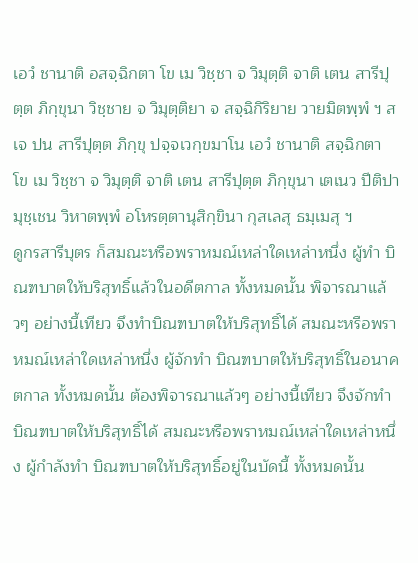เอวํ ชานาติ อสจฺฉิกตา โข เม วิชฺชา จ วิมุตฺติ จาติ เตน สารีปุตฺต ภิกฺขุนา วิชฺชาย จ วิมุตฺติยา จ สจฺฉิกิริยาย วายมิตพฺพํ ฯ สเจ ปน สารีปุตฺต ภิกฺขุ ปจฺจเวกฺขมาโน เอวํ ชานาติ สจฺฉิกตา โข เม วิชฺชา จ วิมุตฺติ จาติ เตน สารีปุตฺต ภิกฺขุนา เตเนว ปีติปามุชฺเชน วิหาตพฺพํ อโหรตฺตานุสิกฺขินา กุสเลสุ ธมฺเมสุ ฯ
ดูกรสารีบุตร ก็สมณะหรือพราหมณ์เหล่าใดเหล่าหนึ่ง ผู้ทำ บิณฑบาตให้บริสุทธิ์แล้วในอดีตกาล ทั้งหมดนั้น พิจารณาแล้วๆ อย่างนี้เทียว จึงทำบิณฑบาตให้บริสุทธิ์ได้ สมณะหรือพราหมณ์เหล่าใดเหล่าหนึ่ง ผู้จักทำ บิณฑบาตให้บริสุทธิ์ในอนาคตกาล ทั้งหมดนั้น ต้องพิจารณาแล้วๆ อย่างนี้เทียว จึงจักทำบิณฑบาตให้บริสุทธิ์ได้ สมณะหรือพราหมณ์เหล่าใดเหล่าหนึ่ง ผู้กำลังทำ บิณฑบาตให้บริสุทธิ์อยู่ในบัดนี้ ทั้งหมดนั้น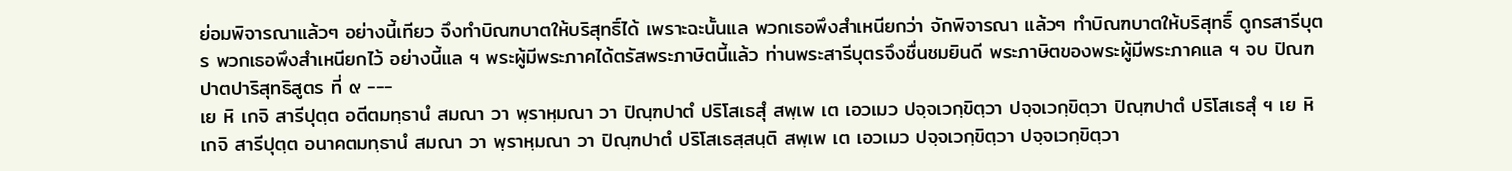ย่อมพิจารณาแล้วๆ อย่างนี้เทียว จึงทำบิณฑบาตให้บริสุทธิ์ได้ เพราะฉะนั้นแล พวกเธอพึงสำเหนียกว่า จักพิจารณา แล้วๆ ทำบิณฑบาตให้บริสุทธิ์ ดูกรสารีบุตร พวกเธอพึงสำเหนียกไว้ อย่างนี้แล ฯ พระผู้มีพระภาคได้ตรัสพระภาษิตนี้แล้ว ท่านพระสารีบุตรจึงชื่นชมยินดี พระภาษิตของพระผู้มีพระภาคแล ฯ จบ ปิณฑปาตปาริสุทธิสูตร ที่ ๙ ---
เย หิ เกจิ สารีปุตฺต อตีตมทฺธานํ สมณา วา พฺราหฺมณา วา ปิณฺฑปาตํ ปริโสเธสุํ สพฺเพ เต เอวเมว ปจฺจเวกฺขิตฺวา ปจฺจเวกฺขิตฺวา ปิณฺฑปาตํ ปริโสเธสุํ ฯ เย หิ เกจิ สารีปุตฺต อนาคตมทฺธานํ สมณา วา พฺราหฺมณา วา ปิณฺฑปาตํ ปริโสเธสฺสนฺติ สพฺเพ เต เอวเมว ปจฺจเวกฺขิตฺวา ปจฺจเวกฺขิตฺวา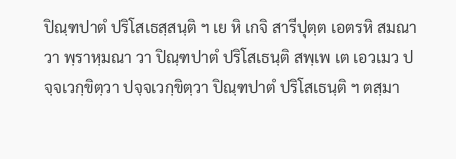ปิณฺฑปาตํ ปริโสเธสฺสนฺติ ฯ เย หิ เกจิ สารีปุตฺต เอตรหิ สมณา วา พฺราหฺมณา วา ปิณฺฑปาตํ ปริโสเธนฺติ สพฺเพ เต เอวเมว ปจฺจเวกฺขิตฺวา ปจฺจเวกฺขิตฺวา ปิณฺฑปาตํ ปริโสเธนฺติ ฯ ตสฺมา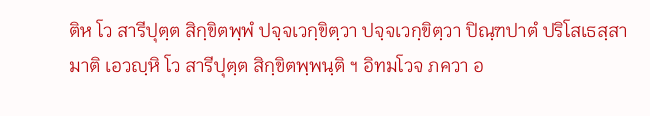ติห โว สารีปุตฺต สิกฺขิตพฺพํ ปจฺจเวกฺขิตฺวา ปจฺจเวกฺขิตฺวา ปิณฺฑปาตํ ปริโสเธสฺสามาติ เอวญฺหิ โว สารีปุตฺต สิกฺขิตพฺพนฺติ ฯ อิทมโวจ ภควา อ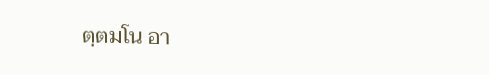ตฺตมโน อา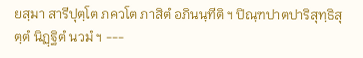ยสฺมา สารีปุตฺโต ภควโต ภาสิตํ อภินนฺทีติ ฯ ปิณฺฑปาตปาริสุทฺธิสุตฺตํ นิฏฺฐิตํ นวมํ ฯ ---